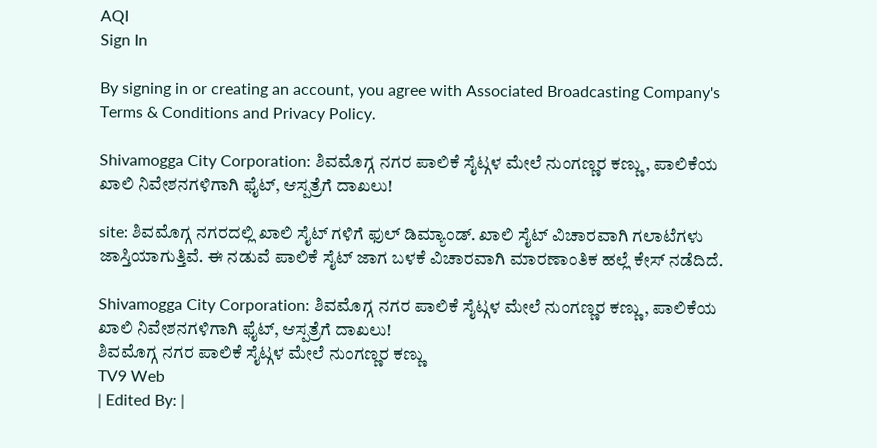AQI
Sign In

By signing in or creating an account, you agree with Associated Broadcasting Company's Terms & Conditions and Privacy Policy.

Shivamogga City Corporation: ಶಿವಮೊಗ್ಗ ನಗರ ಪಾಲಿಕೆ ಸೈಟ್ಗಳ ಮೇಲೆ ನುಂಗಣ್ಣರ ಕಣ್ಣು, ಪಾಲಿಕೆಯ ಖಾಲಿ ನಿವೇಶನಗಳಿಗಾಗಿ ಫೈಟ್, ಆಸ್ಪತ್ರೆಗೆ ದಾಖಲು!

site: ಶಿವಮೊಗ್ಗ ನಗರದಲ್ಲಿ ಖಾಲಿ ಸೈಟ್ ಗಳಿಗೆ ಫುಲ್ ಡಿಮ್ಯಾಂಡ್. ಖಾಲಿ ಸೈಟ್ ವಿಚಾರವಾಗಿ ಗಲಾಟೆಗಳು ಜಾಸ್ತಿಯಾಗುತ್ತಿವೆ. ಈ ನಡುವೆ ಪಾಲಿಕೆ ಸೈಟ್ ಜಾಗ ಬಳಕೆ ವಿಚಾರವಾಗಿ ಮಾರಣಾಂತಿಕ ಹಲ್ಲೆ ಕೇಸ್ ನಡೆದಿದೆ.

Shivamogga City Corporation: ಶಿವಮೊಗ್ಗ ನಗರ ಪಾಲಿಕೆ ಸೈಟ್ಗಳ ಮೇಲೆ ನುಂಗಣ್ಣರ ಕಣ್ಣು, ಪಾಲಿಕೆಯ ಖಾಲಿ ನಿವೇಶನಗಳಿಗಾಗಿ ಫೈಟ್, ಆಸ್ಪತ್ರೆಗೆ ದಾಖಲು!
ಶಿವಮೊಗ್ಗ ನಗರ ಪಾಲಿಕೆ ಸೈಟ್ಗಳ ಮೇಲೆ ನುಂಗಣ್ಣರ ಕಣ್ಣು
TV9 Web
| Edited By: |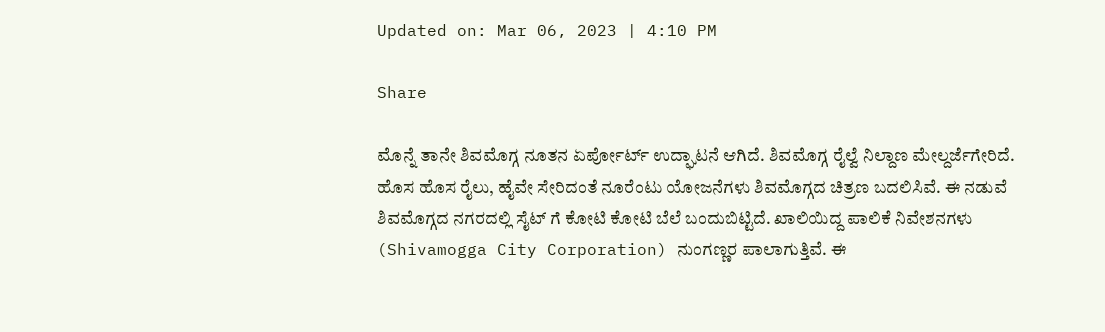Updated on: Mar 06, 2023 | 4:10 PM

Share

ಮೊನ್ನೆ ತಾನೇ ಶಿವಮೊಗ್ಗ ನೂತನ ಏರ್ಪೋರ್ಟ್ ಉದ್ಘಾಟನೆ ಆಗಿದೆ. ಶಿವಮೊಗ್ಗ ರೈಲ್ವೆ ನಿಲ್ದಾಣ ಮೇಲ್ದರ್ಜೆಗೇರಿದೆ. ಹೊಸ ಹೊಸ ರೈಲು, ಹೈವೇ ಸೇರಿದಂತೆ ನೂರೆಂಟು ಯೋಜನೆಗಳು ಶಿವಮೊಗ್ಗದ ಚಿತ್ರಣ ಬದಲಿಸಿವೆ. ಈ ನಡುವೆ ಶಿವಮೊಗ್ಗದ ನಗರದಲ್ಲಿ ಸೈಟ್ ಗೆ ಕೋಟಿ ಕೋಟಿ ಬೆಲೆ ಬಂದುಬಿಟ್ಟಿದೆ. ಖಾಲಿಯಿದ್ದ ಪಾಲಿಕೆ ನಿವೇಶನಗಳು (Shivamogga City Corporation) ನುಂಗಣ್ಣರ ಪಾಲಾಗುತ್ತಿವೆ. ಈ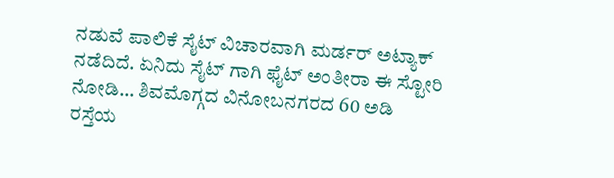ನಡುವೆ ಪಾಲಿಕೆ ಸೈಟ್ ವಿಚಾರವಾಗಿ ಮರ್ಡರ್ ಅಟ್ಯಾಕ್ ನಡೆದಿದೆ. ಏನಿದು ಸೈಟ್ ಗಾಗಿ ಫೈಟ್ ಅಂತೀರಾ ಈ ಸ್ಟೋರಿ ನೋಡಿ… ಶಿವಮೊಗ್ಗದ ವಿನೋಬನಗರದ 60 ಅಡಿ ರಸ್ತೆಯ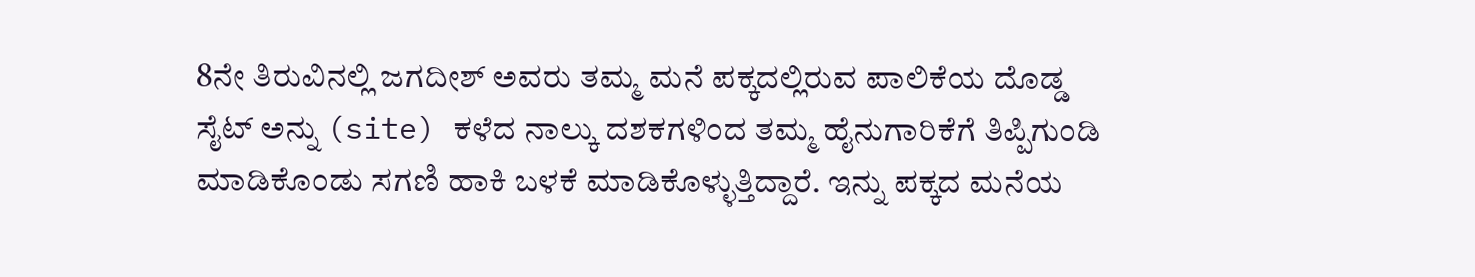8ನೇ ತಿರುವಿನಲ್ಲಿ ಜಗದೀಶ್ ಅವರು ತಮ್ಮ ಮನೆ ಪಕ್ಕದಲ್ಲಿರುವ ಪಾಲಿಕೆಯ ದೊಡ್ಡ ಸೈಟ್ ಅನ್ನು (site) ಕಳೆದ ನಾಲ್ಕು ದಶಕಗಳಿಂದ ತಮ್ಮ ಹೈನುಗಾರಿಕೆಗೆ ತಿಪ್ಪಿಗುಂಡಿ ಮಾಡಿಕೊಂಡು ಸಗಣಿ ಹಾಕಿ ಬಳಕೆ ಮಾಡಿಕೊಳ್ಳುತ್ತಿದ್ದಾರೆ. ಇನ್ನು ಪಕ್ಕದ ಮನೆಯ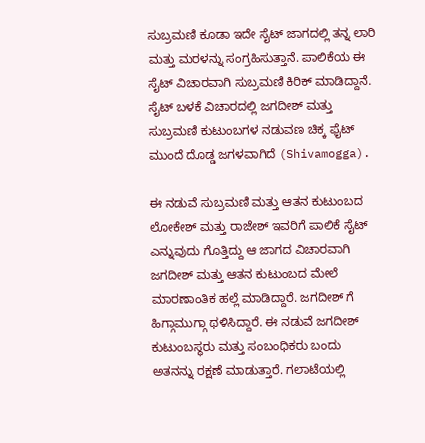ಸುಬ್ರಮಣಿ ಕೂಡಾ ಇದೇ ಸೈಟ್ ಜಾಗದಲ್ಲಿ ತನ್ನ ಲಾರಿ ಮತ್ತು ಮರಳನ್ನು ಸಂಗ್ರಹಿಸುತ್ತಾನೆ. ಪಾಲಿಕೆಯ ಈ ಸೈಟ್ ವಿಚಾರವಾಗಿ ಸುಬ್ರಮಣಿ ಕಿರಿಕ್ ಮಾಡಿದ್ದಾನೆ. ಸೈಟ್ ಬಳಕೆ ವಿಚಾರದಲ್ಲಿ ಜಗದೀಶ್ ಮತ್ತು ಸುಬ್ರಮಣಿ ಕುಟುಂಬಗಳ ನಡುವಣ ಚಿಕ್ಕ ಫೈಟ್ ಮುಂದೆ ದೊಡ್ಡ ಜಗಳವಾಗಿದೆ (Shivamogga).

ಈ ನಡುವೆ ಸುಬ್ರಮಣಿ ಮತ್ತು ಆತನ ಕುಟುಂಬದ ಲೋಕೇಶ್ ಮತ್ತು ರಾಜೇಶ್ ಇವರಿಗೆ ಪಾಲಿಕೆ ಸೈಟ್ ಎನ್ನುವುದು ಗೊತ್ತಿದ್ದು ಆ ಜಾಗದ ವಿಚಾರವಾಗಿ ಜಗದೀಶ್ ಮತ್ತು ಆತನ ಕುಟುಂಬದ ಮೇಲೆ ಮಾರಣಾಂತಿಕ ಹಲ್ಲೆ ಮಾಡಿದ್ದಾರೆ. ಜಗದೀಶ್ ಗೆ ಹಿಗ್ಗಾಮುಗ್ಗಾ ಥಳಿಸಿದ್ದಾರೆ. ಈ ನಡುವೆ ಜಗದೀಶ್ ಕುಟುಂಬಸ್ಥರು ಮತ್ತು ಸಂಬಂಧಿಕರು ಬಂದು ಅತನನ್ನು ರಕ್ಷಣೆ ಮಾಡುತ್ತಾರೆ. ಗಲಾಟೆಯಲ್ಲಿ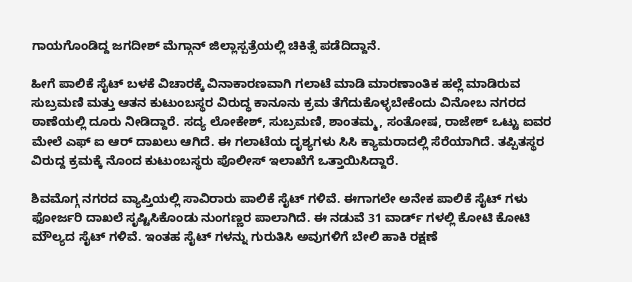ಗಾಯಗೊಂಡಿದ್ದ ಜಗದೀಶ್ ಮೆಗ್ಗಾನ್ ಜಿಲ್ಲಾಸ್ಪತ್ರೆಯಲ್ಲಿ ಚಿಕಿತ್ಸೆ ಪಡೆದಿದ್ದಾನೆ.

ಹೀಗೆ ಪಾಲಿಕೆ ಸೈಟ್ ಬಳಕೆ ವಿಚಾರಕ್ಕೆ ವಿನಾಕಾರಣವಾಗಿ ಗಲಾಟೆ ಮಾಡಿ ಮಾರಣಾಂತಿಕ ಹಲ್ಲೆ ಮಾಡಿರುವ ಸುಬ್ರಮಣಿ ಮತ್ತು ಆತನ ಕುಟುಂಬಸ್ಥರ ವಿರುದ್ಧ ಕಾನೂನು ಕ್ರಮ ತೆಗೆದುಕೊಳ್ಳಬೇಕೆಂದು ವಿನೋಬ ನಗರದ ಠಾಣೆಯಲ್ಲಿ ದೂರು ನೀಡಿದ್ದಾರೆ. ಸದ್ಯ ಲೋಕೇಶ್, ಸುಬ್ರಮಣಿ, ಶಾಂತಮ್ಮ, ಸಂತೋಷ, ರಾಜೇಶ್ ಒಟ್ಟು ಐವರ ಮೇಲೆ ಎಫ್ ಐ ಆರ್ ದಾಖಲು ಆಗಿದೆ. ಈ ಗಲಾಟೆಯ ದೃಶ್ಯಗಳು ಸಿಸಿ ಕ್ಯಾಮರಾದಲ್ಲಿ ಸೆರೆಯಾಗಿದೆ. ತಪ್ಪಿತಸ್ಥರ ವಿರುದ್ದ ಕ್ರಮಕ್ಕೆ ನೊಂದ ಕುಟುಂಬಸ್ಥರು ಪೊಲೀಸ್ ಇಲಾಖೆಗೆ ಒತ್ತಾಯಿಸಿದ್ದಾರೆ.

ಶಿವಮೊಗ್ಗ ನಗರದ ವ್ಯಾಪ್ತಿಯಲ್ಲಿ ಸಾವಿರಾರು ಪಾಲಿಕೆ ಸೈಟ್ ಗಳಿವೆ. ಈಗಾಗಲೇ ಅನೇಕ ಪಾಲಿಕೆ ಸೈಟ್ ಗಳು ಫೋರ್ಜರಿ ದಾಖಲೆ ಸೃಷ್ಟಿಸಿಕೊಂಡು ನುಂಗಣ್ಣರ ಪಾಲಾಗಿದೆ. ಈ ನಡುವೆ 31 ವಾರ್ಡ್ ಗಳಲ್ಲಿ ಕೋಟಿ ಕೋಟಿ ಮೌಲ್ಯದ ಸೈಟ್ ಗಳಿವೆ. ಇಂತಹ ಸೈಟ್ ಗಳನ್ನು ಗುರುತಿಸಿ ಅವುಗಳಿಗೆ ಬೇಲಿ ಹಾಕಿ ರಕ್ಷಣೆ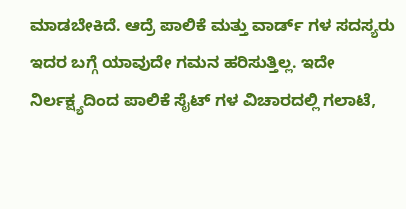ಮಾಡಬೇಕಿದೆ. ಆದ್ರೆ ಪಾಲಿಕೆ ಮತ್ತು ವಾರ್ಡ್ ಗಳ ಸದಸ್ಯರು ಇದರ ಬಗ್ಗೆ ಯಾವುದೇ ಗಮನ ಹರಿಸುತ್ತಿಲ್ಲ. ಇದೇ ನಿರ್ಲಕ್ಷ್ಯದಿಂದ ಪಾಲಿಕೆ ಸೈಟ್ ಗಳ ವಿಚಾರದಲ್ಲಿ ಗಲಾಟೆ,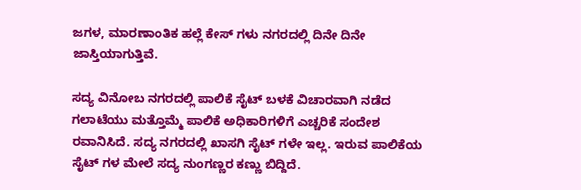ಜಗಳ, ಮಾರಣಾಂತಿಕ ಹಲ್ಲೆ ಕೇಸ್ ಗಳು ನಗರದಲ್ಲಿ ದಿನೇ ದಿನೇ ಜಾಸ್ತಿಯಾಗುತ್ತಿವೆ.

ಸದ್ಯ ವಿನೋಬ ನಗರದಲ್ಲಿ ಪಾಲಿಕೆ ಸೈಟ್ ಬಳಕೆ ವಿಚಾರವಾಗಿ ನಡೆದ ಗಲಾಟೆಯು ಮತ್ತೊಮ್ಮೆ ಪಾಲಿಕೆ ಅಧಿಕಾರಿಗಳಿಗೆ ಎಚ್ಚರಿಕೆ ಸಂದೇಶ ರವಾನಿಸಿದೆ. ಸದ್ಯ ನಗರದಲ್ಲಿ ಖಾಸಗಿ ಸೈಟ್ ಗಳೇ ಇಲ್ಲ. ಇರುವ ಪಾಲಿಕೆಯ ಸೈಟ್ ಗಳ ಮೇಲೆ ಸದ್ಯ ನುಂಗಣ್ಣರ ಕಣ್ಣು ಬಿದ್ದಿದೆ.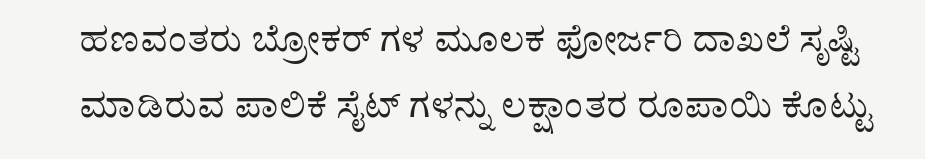ಹಣವಂತರು ಬ್ರೋಕರ್ ಗಳ ಮೂಲಕ ಫೋರ್ಜರಿ ದಾಖಲೆ ಸೃಷ್ಟಿ ಮಾಡಿರುವ ಪಾಲಿಕೆ ಸೈಟ್ ಗಳನ್ನು ಲಕ್ಷಾಂತರ ರೂಪಾಯಿ ಕೊಟ್ಟು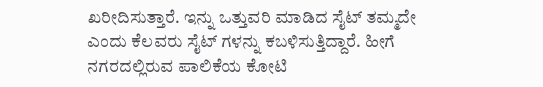ಖರೀದಿಸುತ್ತಾರೆ. ಇನ್ನು ಒತ್ತುವರಿ ಮಾಡಿದ ಸೈಟ್ ತಮ್ಮದೇ ಎಂದು ಕೆಲವರು ಸೈಟ್ ಗಳನ್ನು ಕಬಳಿಸುತ್ತಿದ್ದಾರೆ. ಹೀಗೆ ನಗರದಲ್ಲಿರುವ ಪಾಲಿಕೆಯ ಕೋಟಿ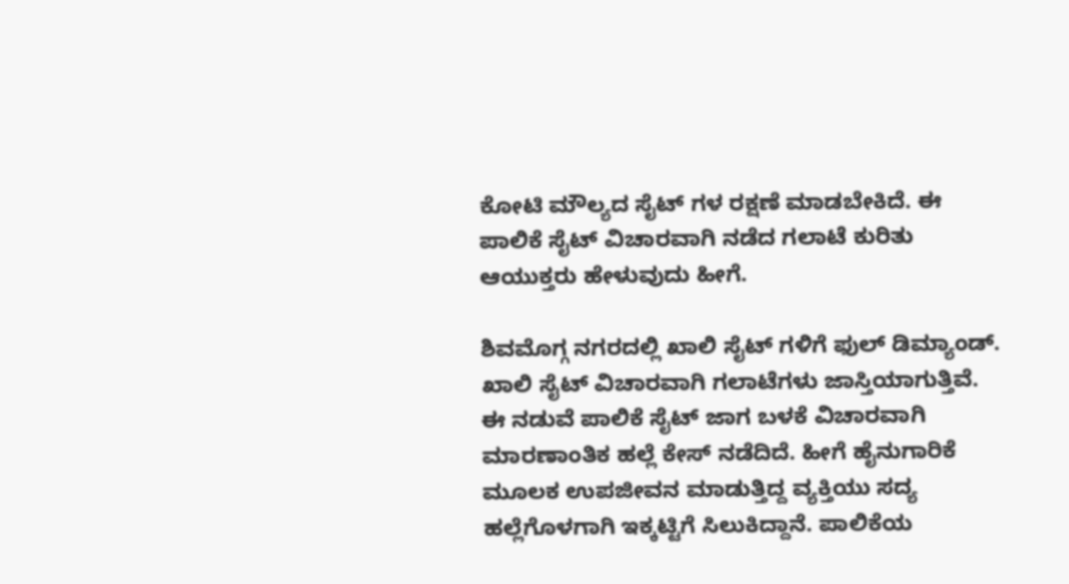ಕೋಟಿ ಮೌಲ್ಯದ ಸೈಟ್ ಗಳ ರಕ್ಷಣೆ ಮಾಡಬೇಕಿದೆ. ಈ ಪಾಲಿಕೆ ಸೈಟ್ ವಿಚಾರವಾಗಿ ನಡೆದ ಗಲಾಟೆ ಕುರಿತು ಆಯುಕ್ತರು ಹೇಳುವುದು ಹೀಗೆ.

ಶಿವಮೊಗ್ಗ ನಗರದಲ್ಲಿ ಖಾಲಿ ಸೈಟ್ ಗಳಿಗೆ ಫುಲ್ ಡಿಮ್ಯಾಂಡ್. ಖಾಲಿ ಸೈಟ್ ವಿಚಾರವಾಗಿ ಗಲಾಟೆಗಳು ಜಾಸ್ತಿಯಾಗುತ್ತಿವೆ. ಈ ನಡುವೆ ಪಾಲಿಕೆ ಸೈಟ್ ಜಾಗ ಬಳಕೆ ವಿಚಾರವಾಗಿ ಮಾರಣಾಂತಿಕ ಹಲ್ಲೆ ಕೇಸ್ ನಡೆದಿದೆ. ಹೀಗೆ ಹೈನುಗಾರಿಕೆ ಮೂಲಕ ಉಪಜೀವನ ಮಾಡುತ್ತಿದ್ದ ವ್ಯಕ್ತಿಯು ಸದ್ಯ ಹಲ್ಲೆಗೊಳಗಾಗಿ ಇಕ್ಕಟ್ಟಿಗೆ ಸಿಲುಕಿದ್ದಾನೆ. ಪಾಲಿಕೆಯ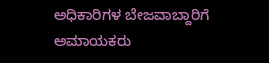ಅಧಿಕಾರಿಗಳ ಬೇಜವಾಬ್ದಾರಿಗೆ ಅಮಾಯಕರು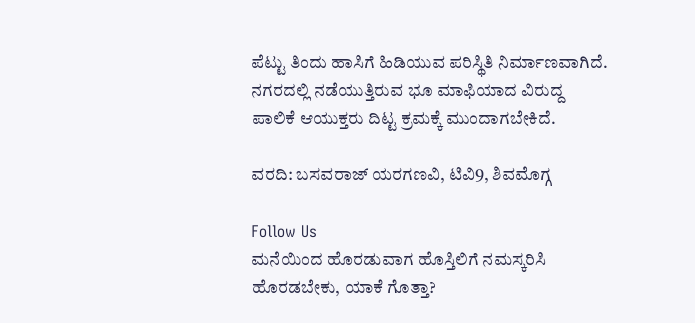ಪೆಟ್ಟು ತಿಂದು ಹಾಸಿಗೆ ಹಿಡಿಯುವ ಪರಿಸ್ಥಿತಿ ನಿರ್ಮಾಣವಾಗಿದೆ. ನಗರದಲ್ಲಿ ನಡೆಯುತ್ತಿರುವ ಭೂ ಮಾಫಿಯಾದ ವಿರುದ್ದ ಪಾಲಿಕೆ ಆಯುಕ್ತರು ದಿಟ್ಟ ಕ್ರಮಕ್ಕೆ ಮುಂದಾಗಬೇಕಿದೆ.

ವರದಿ: ಬಸವರಾಜ್ ಯರಗಣವಿ, ಟಿವಿ9, ಶಿವಮೊಗ್ಗ

Follow Us
ಮನೆಯಿಂದ ಹೊರಡುವಾಗ ಹೊಸ್ತಿಲಿಗೆ ನಮಸ್ಕರಿಸಿ ಹೊರಡಬೇಕು, ಯಾಕೆ ಗೊತ್ತಾ?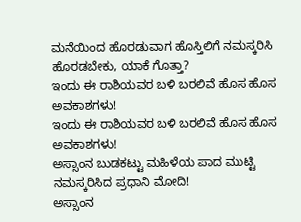ಮನೆಯಿಂದ ಹೊರಡುವಾಗ ಹೊಸ್ತಿಲಿಗೆ ನಮಸ್ಕರಿಸಿ ಹೊರಡಬೇಕು, ಯಾಕೆ ಗೊತ್ತಾ?
ಇಂದು ಈ ರಾಶಿಯವರ ಬಳಿ ಬರಲಿವೆ ಹೊಸ ಹೊಸ ಅವಕಾಶಗಳು!
ಇಂದು ಈ ರಾಶಿಯವರ ಬಳಿ ಬರಲಿವೆ ಹೊಸ ಹೊಸ ಅವಕಾಶಗಳು!
ಅಸ್ಸಾಂನ ಬುಡಕಟ್ಟು ಮಹಿಳೆಯ ಪಾದ ಮುಟ್ಟಿ ನಮಸ್ಕರಿಸಿದ ಪ್ರಧಾನಿ ಮೋದಿ!
ಅಸ್ಸಾಂನ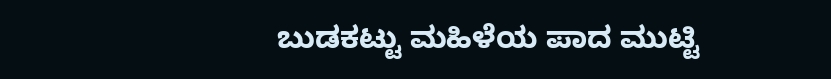ಬುಡಕಟ್ಟು ಮಹಿಳೆಯ ಪಾದ ಮುಟ್ಟಿ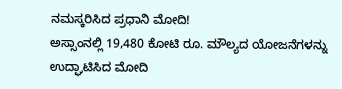ನಮಸ್ಕರಿಸಿದ ಪ್ರಧಾನಿ ಮೋದಿ!
ಅಸ್ಸಾಂನಲ್ಲಿ 19,480 ಕೋಟಿ ರೂ. ಮೌಲ್ಯದ ಯೋಜನೆಗಳನ್ನು ಉದ್ಘಾಟಿಸಿದ ಮೋದಿ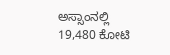ಅಸ್ಸಾಂನಲ್ಲಿ 19,480 ಕೋಟಿ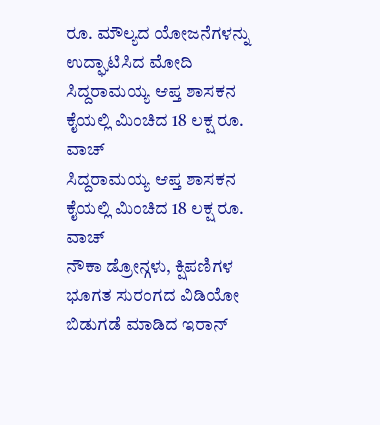ರೂ. ಮೌಲ್ಯದ ಯೋಜನೆಗಳನ್ನು ಉದ್ಘಾಟಿಸಿದ ಮೋದಿ
ಸಿದ್ದರಾಮಯ್ಯ ಆಪ್ತ ಶಾಸಕನ ಕೈಯಲ್ಲಿ ಮಿಂಚಿದ 18 ಲಕ್ಷ ರೂ. ವಾಚ್‌
ಸಿದ್ದರಾಮಯ್ಯ ಆಪ್ತ ಶಾಸಕನ ಕೈಯಲ್ಲಿ ಮಿಂಚಿದ 18 ಲಕ್ಷ ರೂ. ವಾಚ್‌
ನೌಕಾ ಡ್ರೋನ್ಗಳು, ಕ್ಷಿಪಣಿಗಳ ಭೂಗತ ಸುರಂಗದ ವಿಡಿಯೋ ಬಿಡುಗಡೆ ಮಾಡಿದ ಇರಾನ್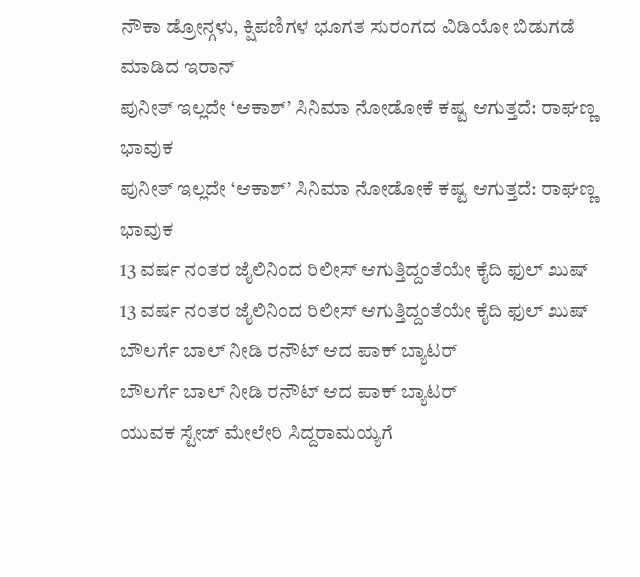ನೌಕಾ ಡ್ರೋನ್ಗಳು, ಕ್ಷಿಪಣಿಗಳ ಭೂಗತ ಸುರಂಗದ ವಿಡಿಯೋ ಬಿಡುಗಡೆ ಮಾಡಿದ ಇರಾನ್
ಪುನೀತ್ ಇಲ್ಲದೇ ‘ಆಕಾಶ್’ ಸಿನಿಮಾ ನೋಡೋಕೆ ಕಷ್ಟ ಆಗುತ್ತದೆ: ರಾಘಣ್ಣ ಭಾವುಕ
ಪುನೀತ್ ಇಲ್ಲದೇ ‘ಆಕಾಶ್’ ಸಿನಿಮಾ ನೋಡೋಕೆ ಕಷ್ಟ ಆಗುತ್ತದೆ: ರಾಘಣ್ಣ ಭಾವುಕ
13 ವರ್ಷ ನಂತರ ಜೈಲಿನಿಂದ ರಿಲೀಸ್ ಆಗುತ್ತಿದ್ದಂತೆಯೇ ಕೈದಿ ಫುಲ್ ಖುಷ್
13 ವರ್ಷ ನಂತರ ಜೈಲಿನಿಂದ ರಿಲೀಸ್ ಆಗುತ್ತಿದ್ದಂತೆಯೇ ಕೈದಿ ಫುಲ್ ಖುಷ್
ಬೌಲರ್ಗೆ ಬಾಲ್ ನೀಡಿ ರನೌಟ್ ಆದ ಪಾಕ್ ಬ್ಯಾಟರ್
ಬೌಲರ್ಗೆ ಬಾಲ್ ನೀಡಿ ರನೌಟ್ ಆದ ಪಾಕ್ ಬ್ಯಾಟರ್
ಯುವಕ ಸ್ಟೇಜ್ ಮೇಲೇರಿ ಸಿದ್ದರಾಮಯ್ಯಗೆ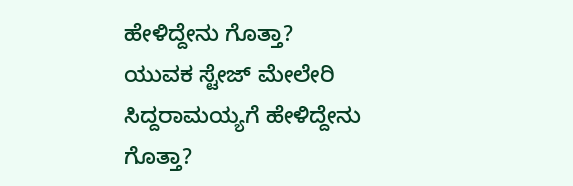ಹೇಳಿದ್ದೇನು ಗೊತ್ತಾ?
ಯುವಕ ಸ್ಟೇಜ್ ಮೇಲೇರಿ ಸಿದ್ದರಾಮಯ್ಯಗೆ ಹೇಳಿದ್ದೇನು ಗೊತ್ತಾ?